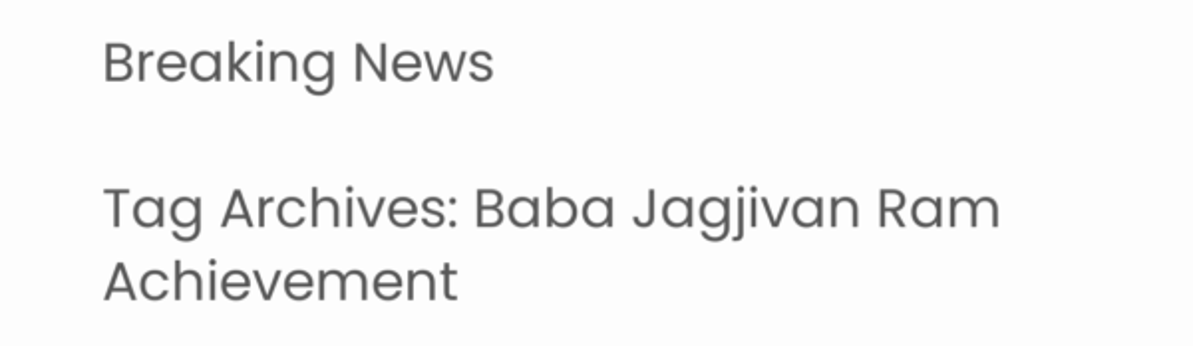Breaking News

Tag Archives: Baba Jagjivan Ram Achievement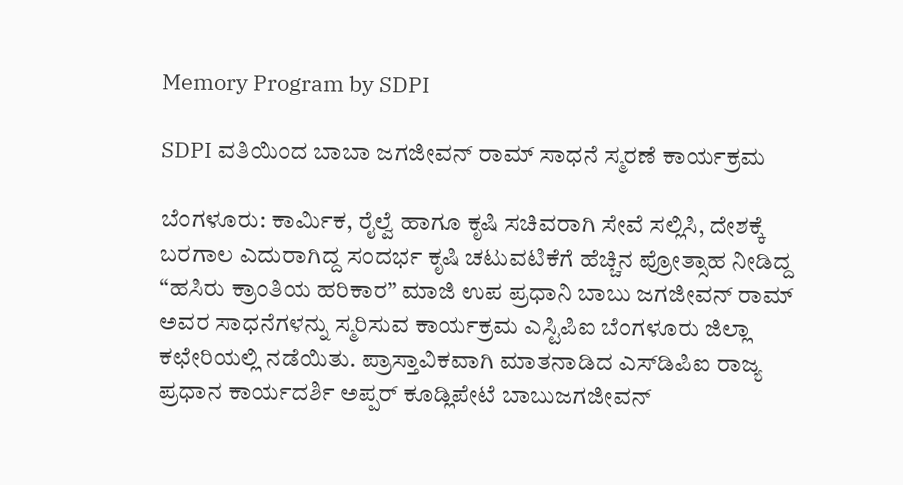Memory Program by SDPI

SDPI ವತಿಯಿಂದ ಬಾಬಾ ಜಗಜೀವನ್ ರಾಮ್ ಸಾಧನೆ ಸ್ಮರಣೆ ಕಾರ್ಯಕ್ರಮ

ಬೆಂಗಳೂರು: ಕಾರ್ಮಿಕ, ರೈಲ್ವೆ ಹಾಗೂ ಕೃಷಿ ಸಚಿವರಾಗಿ ಸೇವೆ ಸಲ್ಲಿಸಿ, ದೇಶಕ್ಕೆ ಬರಗಾಲ ಎದುರಾಗಿದ್ದ ಸಂದರ್ಭ ಕೃಷಿ ಚಟುವಟಿಕೆಗೆ ಹೆಚ್ಚಿನ ಪ್ರೋತ್ಸಾಹ ನೀಡಿದ್ದ “ಹಸಿರು ಕ್ರಾಂತಿಯ ಹರಿಕಾರ” ಮಾಜಿ ಉಪ ಪ್ರಧಾನಿ ಬಾಬು ಜಗಜೀವನ್ ರಾಮ್ ಅವರ ಸಾಧನೆಗಳನ್ನು ಸ್ಮರಿಸುವ ಕಾರ್ಯಕ್ರಮ ಎಸ್ಟಿಪಿಐ ಬೆಂಗಳೂರು ಜಿಲ್ಲಾ ಕಛೇರಿಯಲ್ಲಿ ನಡೆಯಿತು. ಪ್ರಾಸ್ತಾವಿಕವಾಗಿ ಮಾತನಾಡಿದ ಎಸ್‌ಡಿಪಿಐ ರಾಜ್ಯ ಪ್ರಧಾನ ಕಾರ್ಯದರ್ಶಿ ಅಪ್ಪರ್ ಕೂಡ್ಲಿಪೇಟೆ ಬಾಬುಜಗಜೀವನ್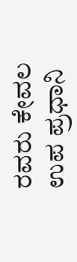ರವರು ಕೇವಲ ಉಪ ಪ್ರಧಾನಿ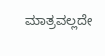ಮಾತ್ರವಲ್ಲದೇ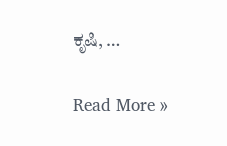ಕೃಷಿ, …

Read More »